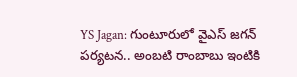YS Jagan: గుంటూరులో వైఎస్ జగన్ పర్యటన.. అంబటి రాంబాబు ఇంటికి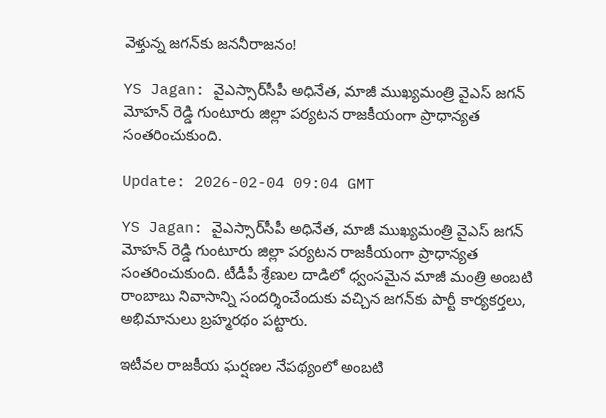వెళ్తున్న జగన్‌కు జననీరాజనం!

YS Jagan: వైఎస్సార్‌సీపీ అధినేత, మాజీ ముఖ్యమంత్రి వైఎస్ జగన్ మోహన్ రెడ్డి గుంటూరు జిల్లా పర్యటన రాజకీయంగా ప్రాధాన్యత సంతరించుకుంది.

Update: 2026-02-04 09:04 GMT

YS Jagan: వైఎస్సార్‌సీపీ అధినేత, మాజీ ముఖ్యమంత్రి వైఎస్ జగన్ మోహన్ రెడ్డి గుంటూరు జిల్లా పర్యటన రాజకీయంగా ప్రాధాన్యత సంతరించుకుంది. టీడీపీ శ్రేణుల దాడిలో ధ్వంసమైన మాజీ మంత్రి అంబటి రాంబాబు నివాసాన్ని సందర్శించేందుకు వచ్చిన జగన్‌కు పార్టీ కార్యకర్తలు, అభిమానులు బ్రహ్మరథం పట్టారు.

ఇటీవల రాజకీయ ఘర్షణల నేపథ్యంలో అంబటి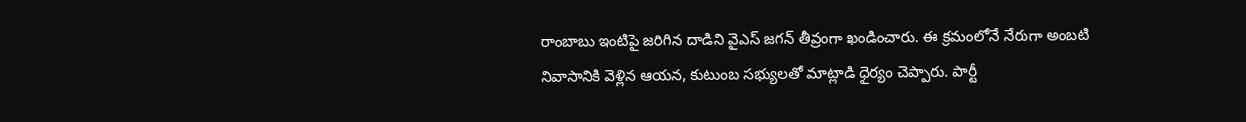రాంబాబు ఇంటిపై జరిగిన దాడిని వైఎస్ జగన్ తీవ్రంగా ఖండించారు. ఈ క్రమంలోనే నేరుగా అంబటి నివాసానికి వెళ్లిన ఆయన, కుటుంబ సభ్యులతో మాట్లాడి ధైర్యం చెప్పారు. పార్టీ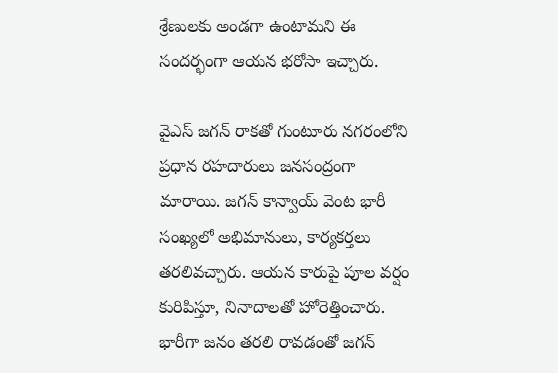శ్రేణులకు అండగా ఉంటామని ఈ సందర్భంగా ఆయన భరోసా ఇచ్చారు.

వైఎస్ జగన్ రాకతో గుంటూరు నగరంలోని ప్రధాన రహదారులు జనసంద్రంగా మారాయి. జగన్ కాన్వాయ్‌ వెంట భారీ సంఖ్యలో అభిమానులు, కార్యకర్తలు తరలివచ్చారు. ఆయన కారుపై పూల వర్షం కురిపిస్తూ, నినాదాలతో హోరెత్తించారు. భారీగా జనం తరలి రావడంతో జగన్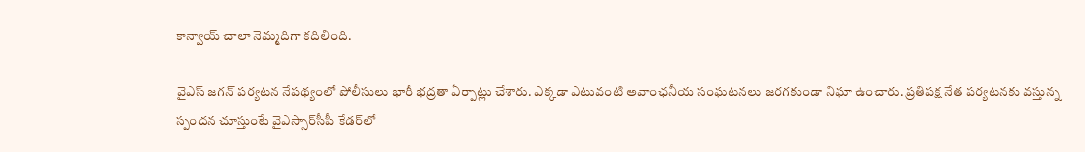కాన్వాయ్ చాలా నెమ్మదిగా కదిలింది.

వైఎస్ జగన్ పర్యటన నేపథ్యంలో పోలీసులు భారీ భద్రతా ఏర్పాట్లు చేశారు. ఎక్కడా ఎటువంటి అవాంఛనీయ సంఘటనలు జరగకుండా నిఘా ఉంచారు. ప్రతిపక్ష నేత పర్యటనకు వస్తున్న స్పందన చూస్తుంటే వైఎస్సార్‌సీపీ కేడర్‌లో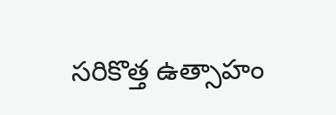సరికొత్త ఉత్సాహం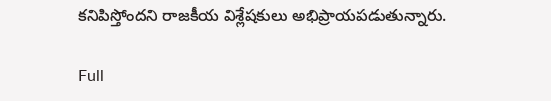కనిపిస్తోందని రాజకీయ విశ్లేషకులు అభిప్రాయపడుతున్నారు.

Full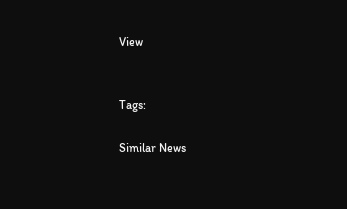View


Tags:

Similar News